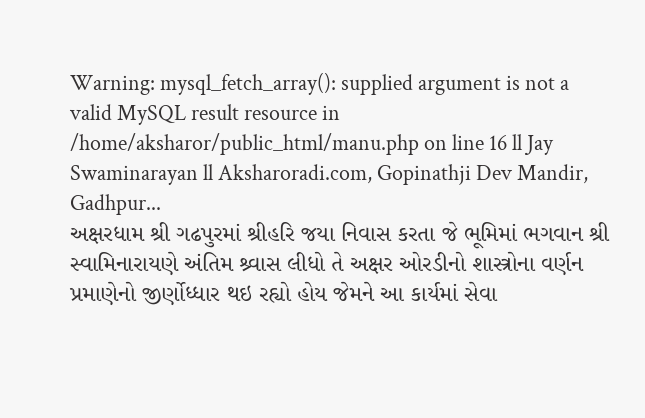Warning: mysql_fetch_array(): supplied argument is not a valid MySQL result resource in /home/aksharor/public_html/manu.php on line 16 ll Jay Swaminarayan ll Aksharoradi.com, Gopinathji Dev Mandir, Gadhpur...
અક્ષરધામ શ્રી ગઢપુરમાં શ્રીહરિ જયા નિવાસ કરતા જે ભૂમિમાં ભગવાન શ્રી સ્વામિનારાયણે અંતિમ શ્ર્વાસ લીધો તે અક્ષર ઓરડીનો શાસ્ત્રોના વર્ણન પ્રમાણેનો જીર્ણોધ્ધાર થઇ રહ્યો હોય જેમને આ કાર્યમાં સેવા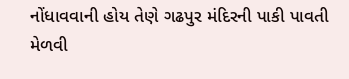નોંધાવવાની હોય તેણે ગઢપુર મંદિરની પાકી પાવતી મેળવી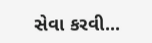સેવા કરવી...